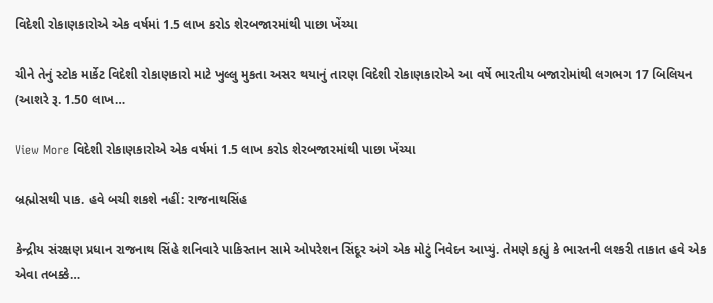વિદેશી રોકાણકારોએ એક વર્ષમાં 1.5 લાખ કરોડ શેરબજારમાંથી પાછા ખેંચ્યા

ચીને તેનું સ્ટોક માર્કેટ વિદેશી રોકાણકારો માટે ખુલ્લુ મુકતા અસર થયાનું તારણ વિદેશી રોકાણકારોએ આ વર્ષે ભારતીય બજારોમાંથી લગભગ 17 બિલિયન (આશરે રૂ. 1.50 લાખ…

View More વિદેશી રોકાણકારોએ એક વર્ષમાં 1.5 લાખ કરોડ શેરબજારમાંથી પાછા ખેંચ્યા

બ્રહ્મોસથી પાક. હવે બચી શકશે નહીં: રાજનાથસિંહ

કેન્દ્રીય સંરક્ષણ પ્રધાન રાજનાથ સિંહે શનિવારે પાકિસ્તાન સામે ઓપરેશન સિંદૂર અંગે એક મોટું નિવેદન આપ્યું. તેમણે કહ્યું કે ભારતની લશ્કરી તાકાત હવે એક એવા તબક્કે…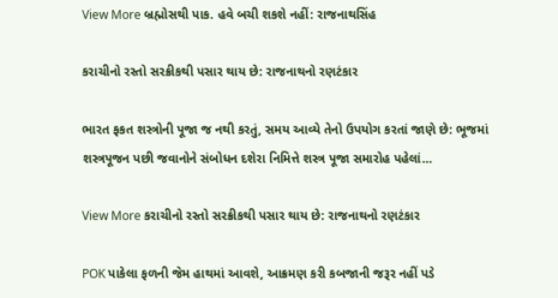View More બ્રહ્મોસથી પાક. હવે બચી શકશે નહીં: રાજનાથસિંહ

કરાચીનો રસ્તો સરક્રીકથી પસાર થાય છે: રાજનાથનો રણટંકાર

ભારત ફકત શસ્ત્રોની પૂજા જ નથી કરતું, સમય આવ્યે તેનો ઉપયોગ કરતાં જાણે છે: ભૂજમાં શસ્ત્રપૂજન પછી જવાનોને સંબોધન દશેરા નિમિત્તે શસ્ત્ર પૂજા સમારોહ પહેલાં…

View More કરાચીનો રસ્તો સરક્રીકથી પસાર થાય છે: રાજનાથનો રણટંકાર

POK પાકેલા ફળની જેમ હાથમાં આવશે, આક્રમણ કરી કબજાની જરૂર નહીં પડે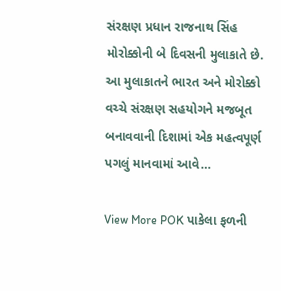સંરક્ષણ પ્રધાન રાજનાથ સિંહ મોરોક્કોની બે દિવસની મુલાકાતે છે. આ મુલાકાતને ભારત અને મોરોક્કો વચ્ચે સંરક્ષણ સહયોગને મજબૂત બનાવવાની દિશામાં એક મહત્વપૂર્ણ પગલું માનવામાં આવે…

View More POK પાકેલા ફળની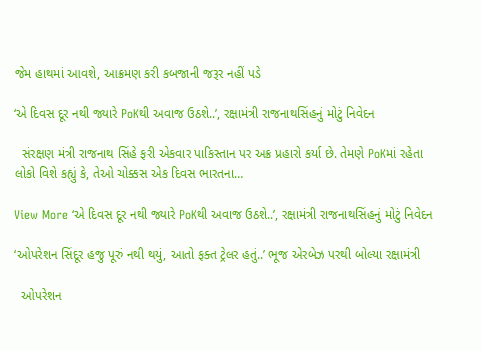જેમ હાથમાં આવશે, આક્રમણ કરી કબજાની જરૂર નહીં પડે

‘એ દિવસ દૂર નથી જ્યારે PoKથી અવાજ ઉઠશે..’, રક્ષામંત્રી રાજનાથસિંહનું મોટું નિવેદન

  સંરક્ષણ મંત્રી રાજનાથ સિંહે ફરી એકવાર પાકિસ્તાન પર અક્ર પ્રહારો કર્યા છે. તેમણે PoKમાં રહેતા લોકો વિશે કહ્યું કે, તેઓ ચોક્કસ એક દિવસ ભારતના…

View More ‘એ દિવસ દૂર નથી જ્યારે PoKથી અવાજ ઉઠશે..’, રક્ષામંત્રી રાજનાથસિંહનું મોટું નિવેદન

‘ઓપરેશન સિંદૂર હજુ પૂરું નથી થયું, આતો ફક્ત ટ્રેલર હતું..’ ભૂજ એરબેઝ પરથી બોલ્યા રક્ષામંત્રી

  ઓપરેશન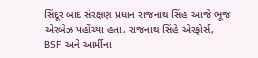સિંદૂર બાદ સંરક્ષણ પ્રધાન રાજનાથ સિંહ આજે ભૂજ એરબેઝ પહોંચ્યા હતા. રાજનાથ સિંહે એરફોર્સ, BSF અને આર્મીના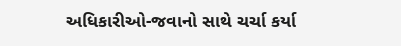અધિકારીઓ-જવાનો સાથે ચર્ચા કર્યા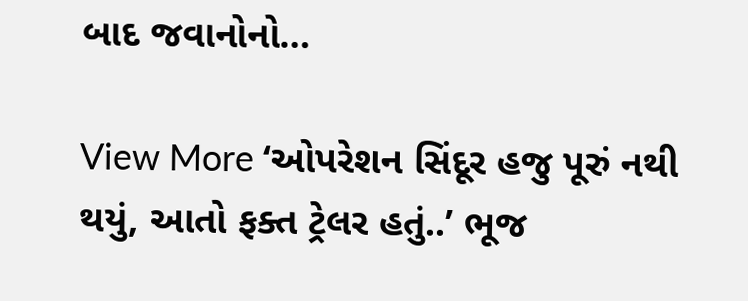બાદ જવાનોનો…

View More ‘ઓપરેશન સિંદૂર હજુ પૂરું નથી થયું, આતો ફક્ત ટ્રેલર હતું..’ ભૂજ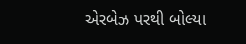એરબેઝ પરથી બોલ્યા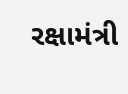રક્ષામંત્રી